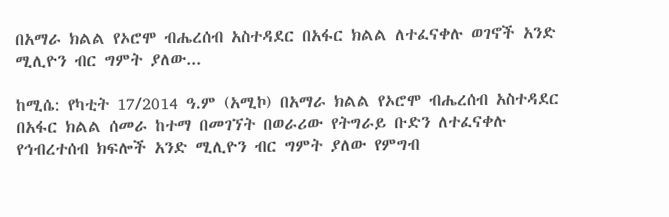በአማራ ክልል የኦሮሞ ብሔረሰብ አስተዳደር በአፋር ክልል ለተፈናቀሉ ወገኖች አንድ ሚሊዮን ብር ግምት ያለው...

ከሚሴ: የካቲት 17/2014 ዓ.ም (አሚኮ) በአማራ ክልል የኦሮሞ ብሔረሰብ አስተዳደር በአፋር ክልል ሰመራ ከተማ በመገኘት በወራሪው የትግራይ ቡድን ለተፈናቀሉ የኅብረተሰብ ክፍሎች አንድ ሚሊዮን ብር ግምት ያለው የምግብ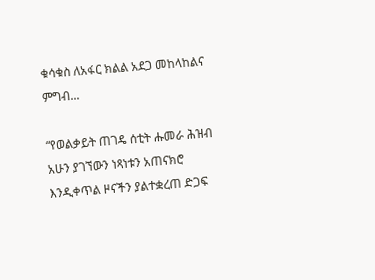ቁሳቁስ ለአፋር ክልል አደጋ መከላከልና ምግብ...

“የወልቃይት ጠገዴ ሰቲት ሑመራ ሕዝብ አሁን ያገኘውን ነጻነቱን አጠናክሮ እንዲቀጥል ዞናችን ያልተቋረጠ ድጋፍ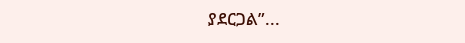ያደርጋል”...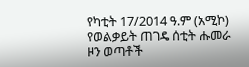የካቲት 17/2014 ዓ.ም (አሚኮ) የወልቃይት ጠገዴ ሰቲት ሑመራ ዞን ወጣቶች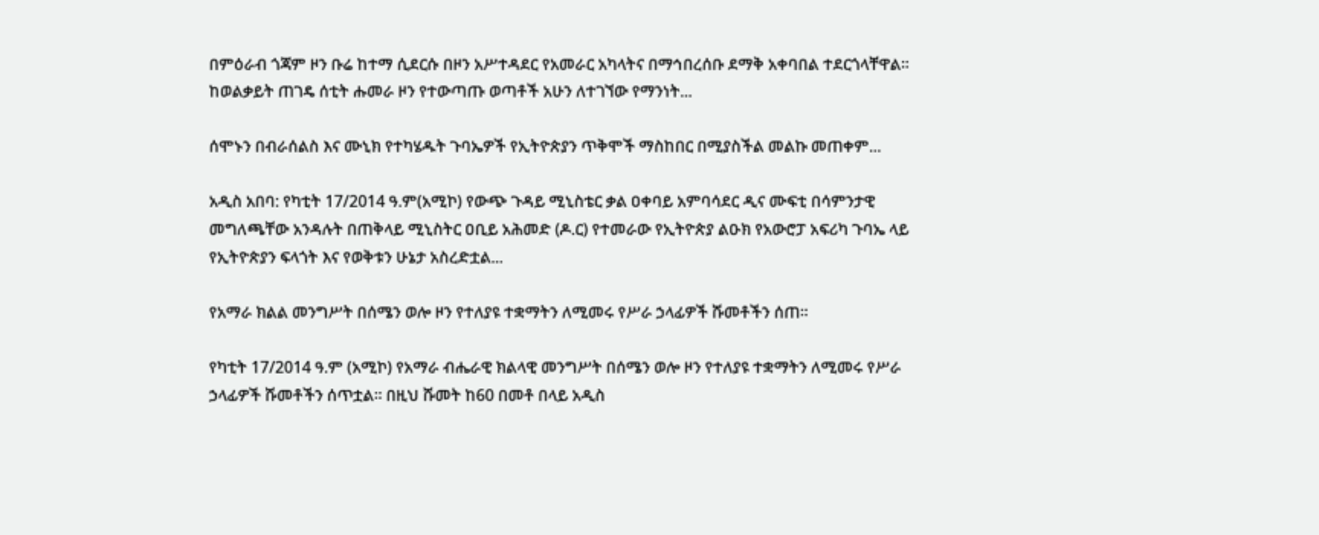በምዕራብ ጎጃም ዞን ቡሬ ከተማ ሲደርሱ በዞን አሥተዳደር የአመራር አካላትና በማኅበረሰቡ ደማቅ አቀባበል ተደርጎላቸዋል። ከወልቃይት ጠገዴ ሰቲት ሑመራ ዞን የተውጣጡ ወጣቶች አሁን ለተገኘው የማንነት...

ሰሞኑን በብራሰልስ እና ሙኒክ የተካሄዱት ጉባኤዎች የኢትዮጵያን ጥቅሞች ማስከበር በሚያስችል መልኩ መጠቀም...

አዲስ አበባ: የካቲት 17/2014 ዓ.ም(አሚኮ) የውጭ ጉዳይ ሚኒስቴር ቃል ዐቀባይ አምባሳደር ዲና ሙፍቲ በሳምንታዊ መግለጫቸው አንዳሉት በጠቅላይ ሚኒስትር ዐቢይ አሕመድ (ዶ.ር) የተመራው የኢትዮጵያ ልዑክ የአውሮፓ አፍሪካ ጉባኤ ላይ የኢትዮጵያን ፍላጎት እና የወቅቱን ሁኔታ አስረድቷል...

የአማራ ክልል መንግሥት በሰሜን ወሎ ዞን የተለያዩ ተቋማትን ለሚመሩ የሥራ ኃላፊዎች ሹመቶችን ሰጠ፡፡

የካቲት 17/2014 ዓ.ም (አሚኮ) የአማራ ብሔራዊ ክልላዊ መንግሥት በሰሜን ወሎ ዞን የተለያዩ ተቋማትን ለሚመሩ የሥራ ኃላፊዎች ሹመቶችን ሰጥቷል፡፡ በዚህ ሹመት ከ60 በመቶ በላይ አዲስ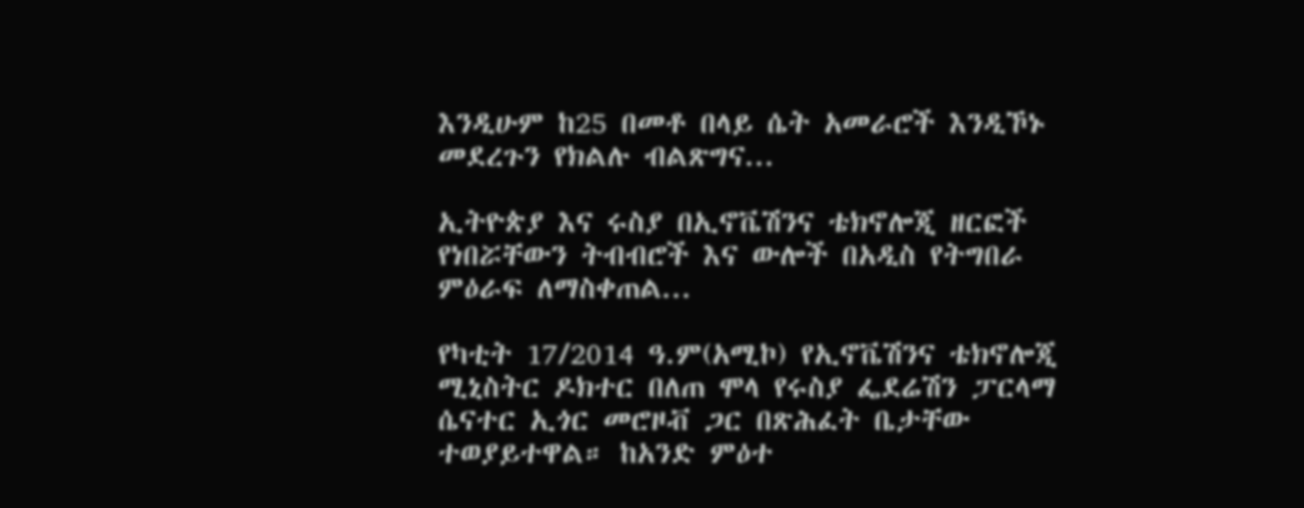እንዲሁም ከ25 በመቶ በላይ ሴት አመራሮች እንዲኾኑ መደረጉን የክልሉ ብልጽግና...

ኢትዮጵያ እና ሩስያ በኢኖቬሽንና ቴክኖሎጂ ዘርፎች የነበሯቸውን ትብብሮች እና ውሎች በአዲስ የትግበራ ምዕራፍ ለማስቀጠል...

የካቲት 17/2014 ዓ.ም(አሚኮ) የኢኖቬሽንና ቴክኖሎጂ ሚኒስትር ዶክተር በለጠ ሞላ የሩስያ ፌደሬሽን ፓርላማ ሴናተር ኢጎር መሮዞቭ ጋር በጽሕፈት ቤታቸው ተወያይተዋል። ከአንድ ምዕተ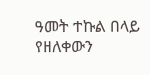ዓመት ተኩል በላይ የዘለቀውን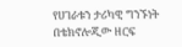የሀገራቱን ታሪካዊ ግንኙነት በቴክኖሎጂው ዘርፍ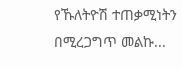የኹለትዮሽ ተጠቃሚነትን በሚረጋግጥ መልኩ...